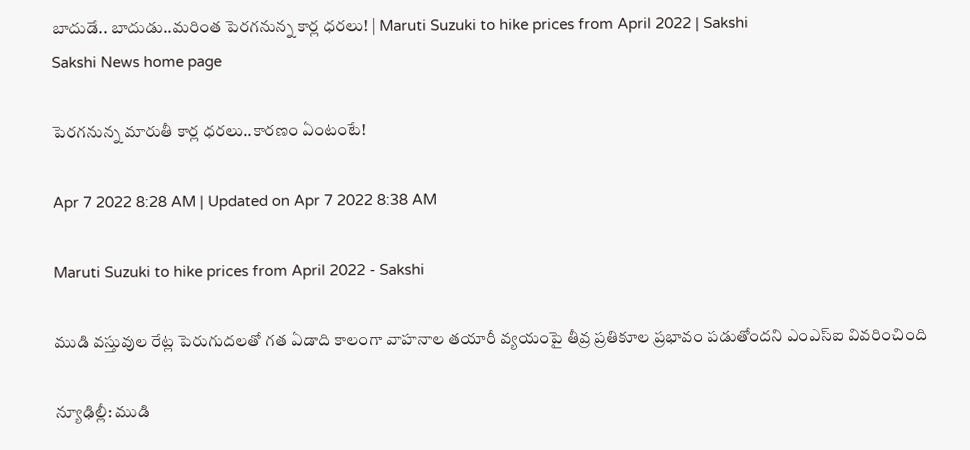బాదుడే.. బాదుడు..మరింత పెరగనున్న కార్ల ధరలు! | Maruti Suzuki to hike prices from April 2022 | Sakshi
Sakshi News home page

పెరగనున్న మారుతీ కార్ల ధరలు..కారణం ఏంటంటే!

Apr 7 2022 8:28 AM | Updated on Apr 7 2022 8:38 AM

Maruti Suzuki to hike prices from April 2022 - Sakshi

ముడి వస్తువుల రేట్ల పెరుగుదలతో గత ఏడాది కాలంగా వాహనాల తయారీ వ్యయంపై తీవ్ర ప్రతికూల ప్రభావం పడుతోందని ఎంఎస్‌ఐ వివరించింది

న్యూఢిల్లీ: ముడి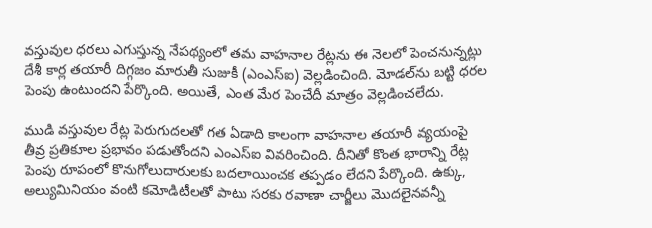వస్తువుల ధరలు ఎగుస్తున్న నేపథ్యంలో తమ వాహనాల రేట్లను ఈ నెలలో పెంచనున్నట్లు దేశీ కార్ల తయారీ దిగ్గజం మారుతీ సుజుకీ (ఎంఎస్‌ఐ) వెల్లడించింది. మోడల్‌ను బట్టి ధరల పెంపు ఉంటుందని పేర్కొంది. అయితే, ఎంత మేర పెంచేదీ మాత్రం వెల్లడించలేదు.

ముడి వస్తువుల రేట్ల పెరుగుదలతో గత ఏడాది కాలంగా వాహనాల తయారీ వ్యయంపై తీవ్ర ప్రతికూల ప్రభావం పడుతోందని ఎంఎస్‌ఐ వివరించింది. దీనితో కొంత భారాన్ని రేట్ల పెంపు రూపంలో కొనుగోలుదారులకు బదలాయించక తప్పడం లేదని పేర్కొంది. ఉక్కు, అల్యుమినియం వంటి కమోడిటీలతో పాటు సరకు రవాణా చార్జీలు మొదలైనవన్నీ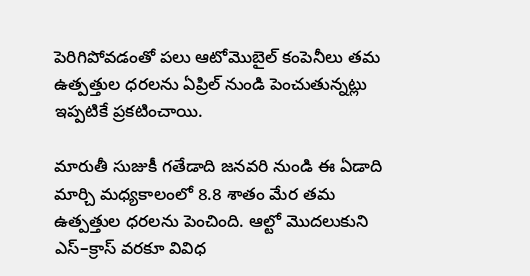పెరిగిపోవడంతో పలు ఆటోమొబైల్‌ కంపెనీలు తమ ఉత్పత్తుల ధరలను ఏప్రిల్‌ నుండి పెంచుతున్నట్లు ఇప్పటికే ప్రకటించాయి.

మారుతీ సుజుకీ గతేడాది జనవరి నుండి ఈ ఏడాది మార్చి మధ్యకాలంలో 8.8 శాతం మేర తమ ఉత్పత్తుల ధరలను పెంచింది. ఆల్టో మొదలుకుని ఎస్‌–క్రాస్‌ వరకూ వివిధ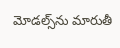మోడల్స్‌ను మారుతీ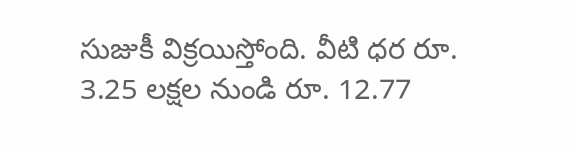సుజుకీ విక్రయిస్తోంది. వీటి ధర రూ. 3.25 లక్షల నుండి రూ. 12.77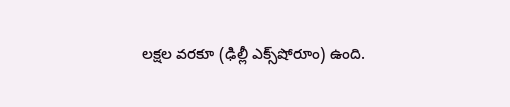లక్షల వరకూ (ఢిల్లీ ఎక్స్‌షోరూం) ఉంది.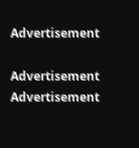Advertisement

Advertisement
Advertisement